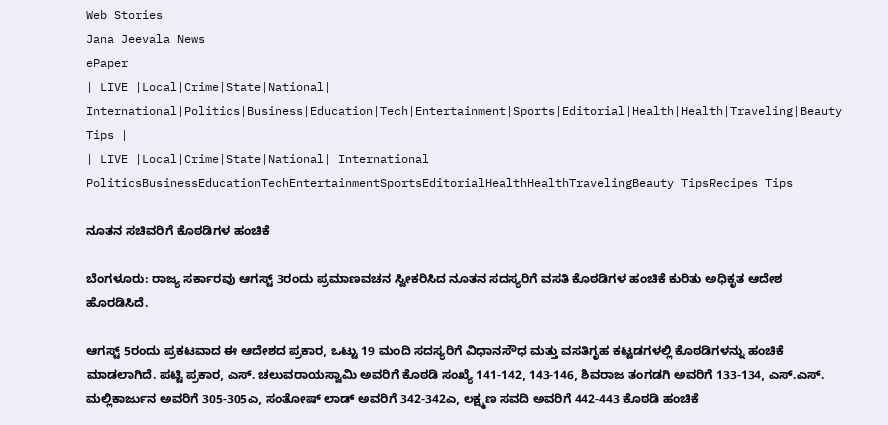Web Stories
Jana Jeevala News
ePaper
| LIVE |Local|Crime|State|National| International|Politics|Business|Education|Tech|Entertainment|Sports|Editorial|Health|Health|Traveling|Beauty Tips |
| LIVE |Local|Crime|State|National| International
PoliticsBusinessEducationTechEntertainmentSportsEditorialHealthHealthTravelingBeauty TipsRecipes Tips

ನೂತನ ಸಚಿವರಿಗೆ ಕೊಠಡಿಗಳ ಹಂಚಿಕೆ

ಬೆಂಗಳೂರು: ರಾಜ್ಯ ಸರ್ಕಾರವು ಆಗಸ್ಟ್ 3ರಂದು ಪ್ರಮಾಣವಚನ ಸ್ವೀಕರಿಸಿದ ನೂತನ ಸದಸ್ಯರಿಗೆ ವಸತಿ ಕೊಠಡಿಗಳ ಹಂಚಿಕೆ ಕುರಿತು ಅಧಿಕೃತ ಆದೇಶ ಹೊರಡಿಸಿದೆ.

ಆಗಸ್ಟ್ 5ರಂದು ಪ್ರಕಟವಾದ ಈ ಆದೇಶದ ಪ್ರಕಾರ, ಒಟ್ಟು 19 ಮಂದಿ ಸದಸ್ಯರಿಗೆ ವಿಧಾನಸೌಧ ಮತ್ತು ವಸತಿಗೃಹ ಕಟ್ಟಡಗಳಲ್ಲಿ ಕೊಠಡಿಗಳನ್ನು ಹಂಚಿಕೆ ಮಾಡಲಾಗಿದೆ. ಪಟ್ಟಿ ಪ್ರಕಾರ, ಎಸ್. ಚಲುವರಾಯಸ್ವಾಮಿ ಅವರಿಗೆ ಕೊಠಡಿ ಸಂಖ್ಯೆ 141-142, 143-146, ಶಿವರಾಜ ತಂಗಡಗಿ ಅವರಿಗೆ 133-134, ಎಸ್.ಎಸ್. ಮಲ್ಲಿಕಾರ್ಜುನ ಅವರಿಗೆ 305-305ಎ, ಸಂತೋಷ್ ಲಾಡ್ ಅವರಿಗೆ 342-342ಎ, ಲಕ್ಷ್ಮಣ ಸವದಿ ಅವರಿಗೆ 442-443 ಕೊಠಡಿ ಹಂಚಿಕೆ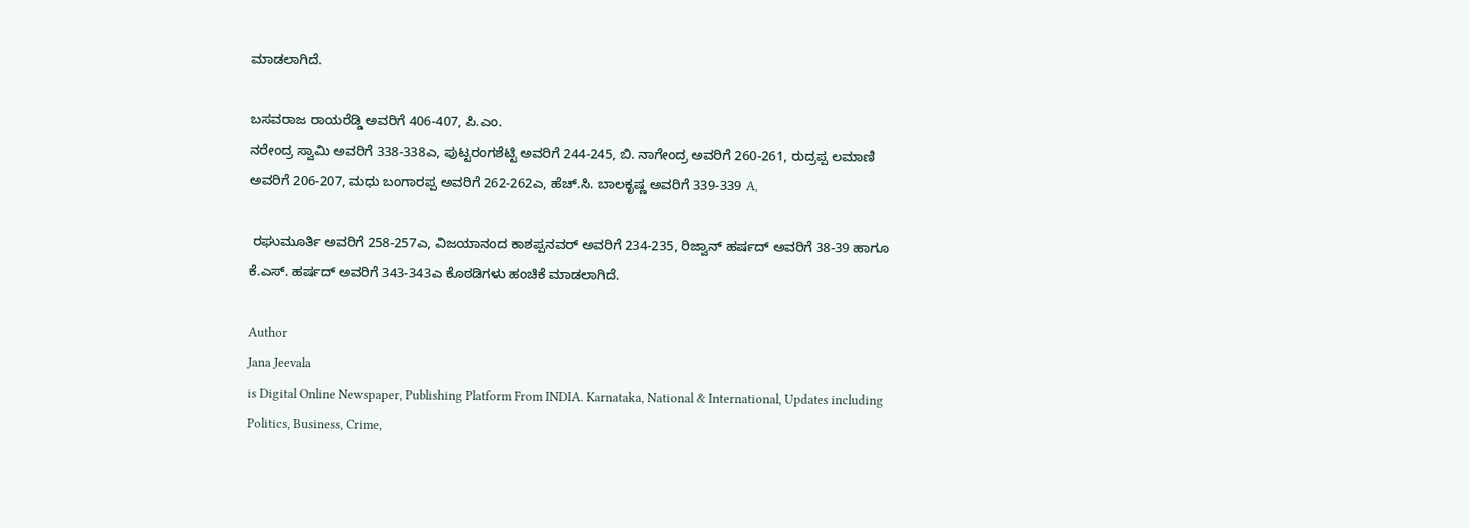ಮಾಡಲಾಗಿದೆ.

ಬಸವರಾಜ ರಾಯರೆಡ್ಡಿ ಅವರಿಗೆ 406-407, ಪಿ.ಎಂ.
ನರೇಂದ್ರ ಸ್ವಾಮಿ ಅವರಿಗೆ 338-338ಎ, ಪುಟ್ಟರಂಗಶೆಟ್ಟಿ ಅವರಿಗೆ 244-245, ಬಿ. ನಾಗೇಂದ್ರ ಅವರಿಗೆ 260-261, ರುದ್ರಪ್ಪ ಲಮಾಣಿ ಅವರಿಗೆ 206-207, ಮಧು ಬಂಗಾರಪ್ಪ ಅವರಿಗೆ 262-262ಎ, ಹೆಚ್.ಸಿ. ಬಾಲಕೃಷ್ಣ ಅವರಿಗೆ 339-339 A,

 ರಘುಮೂರ್ತಿ ಅವರಿಗೆ 258-257ಎ, ವಿಜಯಾನಂದ ಕಾಶಪ್ಪನವ‌ರ್ ಅವರಿಗೆ 234-235, ರಿಜ್ವಾನ್ ಹರ್ಷದ್ ಅವರಿಗೆ 38-39 ಹಾಗೂ ಕೆ.ಎಸ್. ಹರ್ಷದ್ ಅವರಿಗೆ 343-343ಎ ಕೊಠಡಿಗಳು ಹಂಚಿಕೆ ಮಾಡಲಾಗಿದೆ.

Author
Jana Jeevala
is Digital Online Newspaper, Publishing Platform From INDIA. Karnataka, National & International, Updates including Politics, Business, Crime,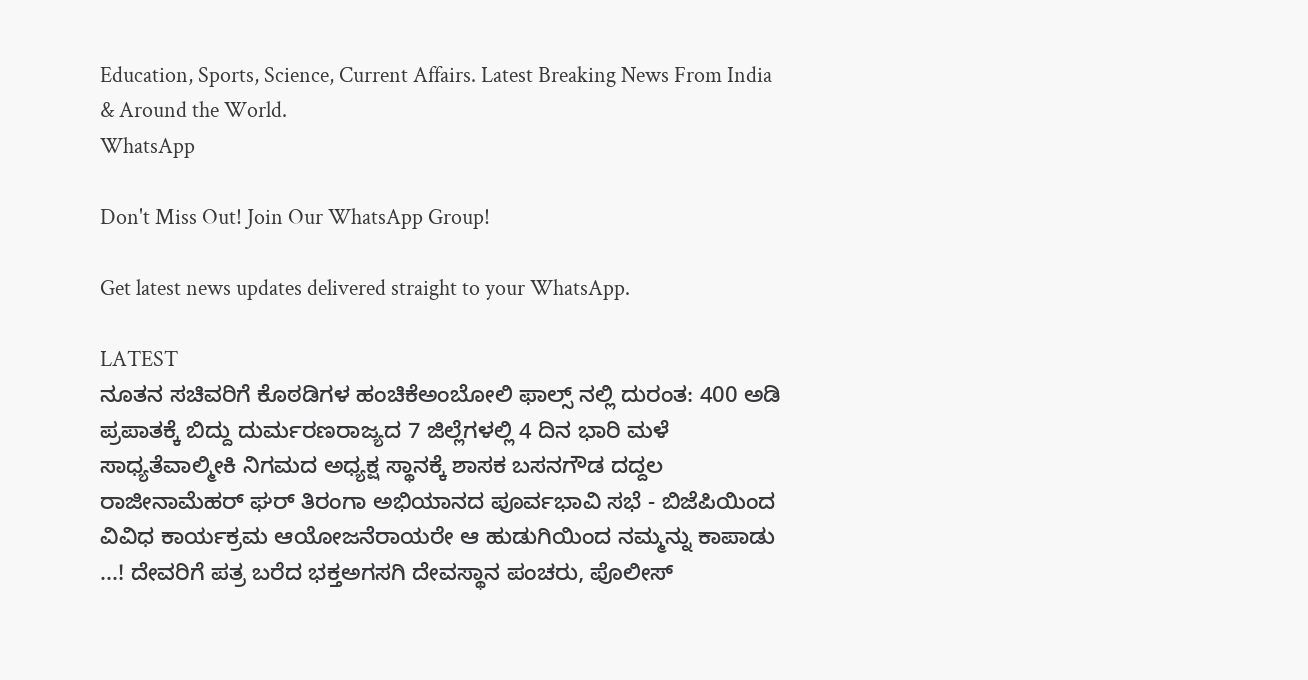Education, Sports, Science, Current Affairs. Latest Breaking News From India & Around the World.
WhatsApp

Don't Miss Out! Join Our WhatsApp Group!

Get latest news updates delivered straight to your WhatsApp.

LATEST
ನೂತನ ಸಚಿವರಿಗೆ ಕೊಠಡಿಗಳ ಹಂಚಿಕೆಅಂಬೋಲಿ ಫಾಲ್ಸ್ ನಲ್ಲಿ ದುರಂತ: 400 ಅಡಿ ಪ್ರಪಾತಕ್ಕೆ ಬಿದ್ದು ದುರ್ಮರಣರಾಜ್ಯದ 7 ಜಿಲ್ಲೆಗಳಲ್ಲಿ 4 ದಿನ ಭಾರಿ ಮಳೆ ಸಾಧ್ಯತೆವಾಲ್ಮೀಕಿ ನಿಗಮದ ಅಧ್ಯಕ್ಷ ಸ್ಥಾನಕ್ಕೆ ಶಾಸಕ ಬಸನಗೌಡ ದದ್ದಲ ರಾಜೀನಾಮೆಹರ್ ಘರ್ ತಿರಂಗಾ ಅಭಿಯಾನದ ಪೂರ್ವಭಾವಿ ಸಭೆ - ಬಿಜೆಪಿಯಿಂದ ವಿವಿಧ ಕಾರ್ಯಕ್ರಮ ಆಯೋಜನೆರಾಯರೇ ಆ ಹುಡುಗಿಯಿಂದ ನಮ್ಮನ್ನು ಕಾಪಾಡು ...! ದೇವರಿಗೆ ಪತ್ರ ಬರೆದ ಭಕ್ತಅಗಸಗಿ ದೇವಸ್ಥಾನ ಪಂಚರು, ಪೊಲೀಸ್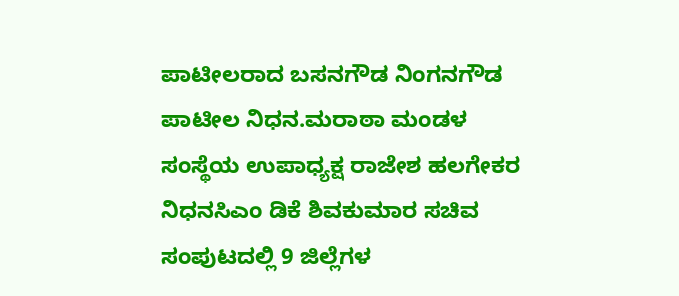ಪಾಟೀಲರಾದ ಬಸನಗೌಡ ನಿಂಗನಗೌಡ ಪಾಟೀಲ ನಿಧನ.ಮರಾಠಾ ಮಂಡಳ ಸಂಸ್ಥೆಯ ಉಪಾಧ್ಯಕ್ಷ ರಾಜೇಶ ಹಲಗೇಕರ ನಿಧನಸಿಎಂ ಡಿಕೆ ಶಿವಕುಮಾರ ಸಚಿವ ಸಂಪುಟದಲ್ಲಿ 9 ಜಿಲ್ಲೆಗಳ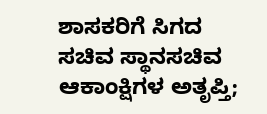ಶಾಸಕರಿಗೆ ಸಿಗದ ಸಚಿವ ಸ್ಥಾನಸಚಿವ ಆಕಾಂಕ್ಷಿಗಳ ಅತೃಪ್ತಿ;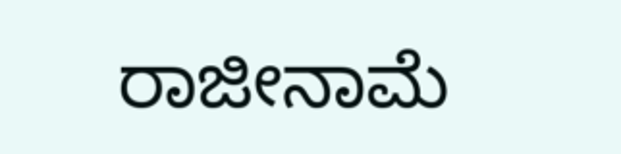ರಾಜೀನಾಮೆ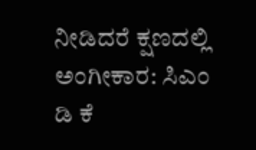ನೀಡಿದರೆ ಕ್ಷಣದಲ್ಲಿ ಅಂಗೀಕಾರ: ಸಿಎಂ ಡಿ ಕೆ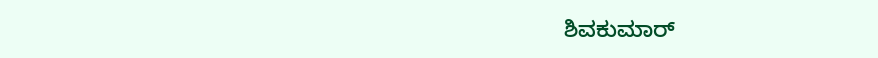ಶಿವಕುಮಾರ್